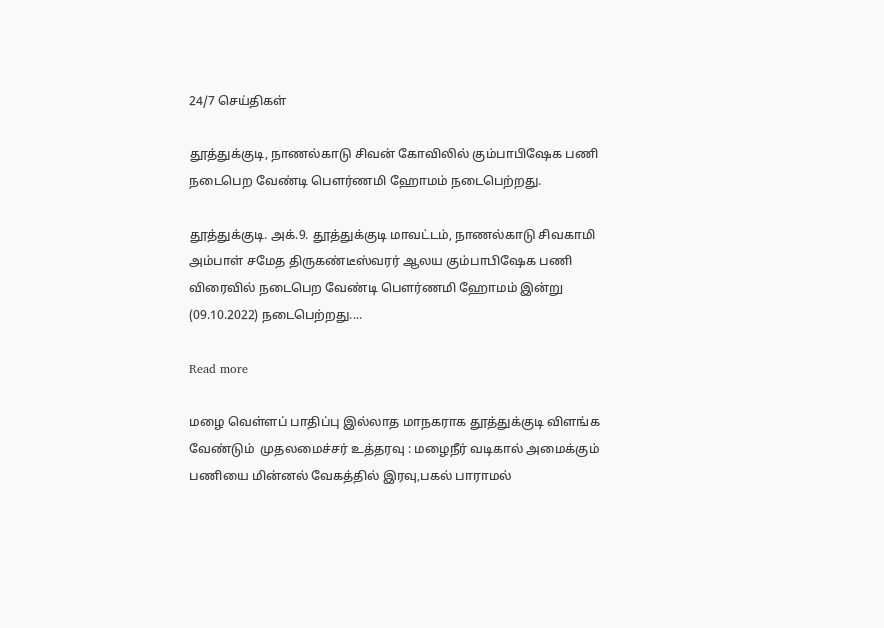24/7 செய்திகள்

தூத்துக்குடி, நாணல்காடு சிவன் கோவிலில் கும்பாபிஷேக பணி நடைபெற வேண்டி பௌர்ணமி ஹோமம் நடைபெற்றது.

தூத்துக்குடி. அக்.9. தூத்துக்குடி மாவட்டம், நாணல்காடு சிவகாமி அம்பாள் சமேத திருகண்டீஸ்வரர் ஆலய கும்பாபிஷேக பணி விரைவில் நடைபெற வேண்டி பௌர்ணமி ஹோமம் இன்று (09.10.2022) நடைபெற்றது....

Read more

மழை வெள்ளப் பாதிப்பு இல்லாத மாநகராக தூத்துக்குடி விளங்க வேண்டும்  முதலமைச்சர் உத்தரவு : மழைநீர் வடிகால் அமைக்கும் பணியை மின்னல் வேகத்தில் இரவு,பகல் பாராமல்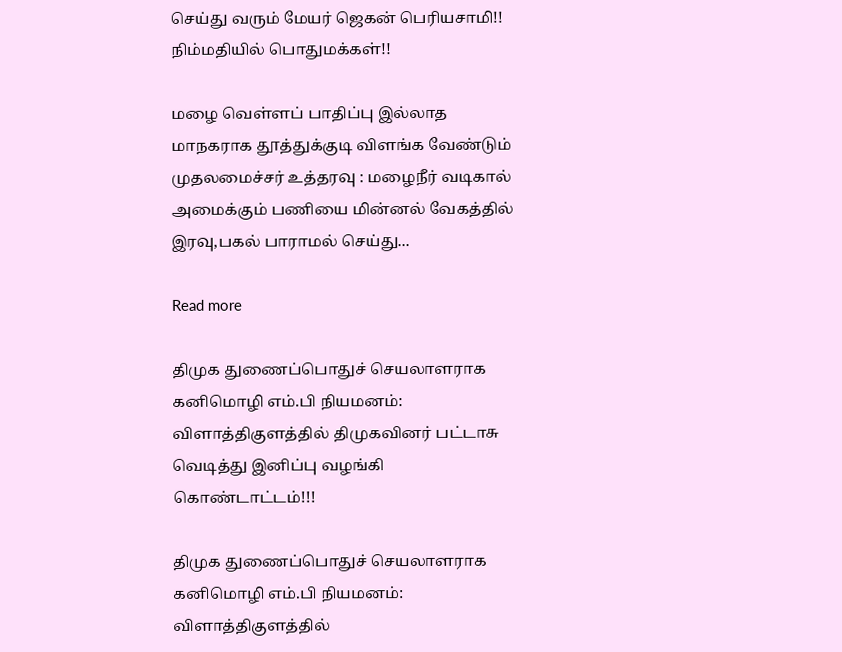செய்து வரும் மேயர் ஜெகன் பெரியசாமி!! நிம்மதியில் பொதுமக்கள்!!

மழை வெள்ளப் பாதிப்பு இல்லாத மாநகராக தூத்துக்குடி விளங்க வேண்டும் முதலமைச்சர் உத்தரவு : மழைநீர் வடிகால் அமைக்கும் பணியை மின்னல் வேகத்தில் இரவு,பகல் பாராமல் செய்து...

Read more

திமுக துணைப்பொதுச் செயலாளராக கனிமொழி எம்.பி நியமனம்: விளாத்திகுளத்தில் திமுகவினர் பட்டாசு வெடித்து இனிப்பு வழங்கி கொண்டாட்டம்!!!

திமுக துணைப்பொதுச் செயலாளராக கனிமொழி எம்.பி நியமனம்: விளாத்திகுளத்தில்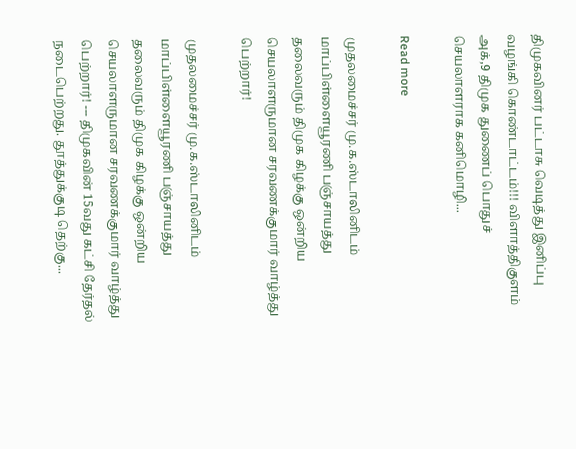திமுகவினர் பட்டாசு வெடித்து இனிப்பு வழங்கி கொண்டாட்டம்!!! விளாத்திகுளம் அக்,9 திமுக துணைப் பொதுச் செயலாளராக கனிமொழி...

Read more

முதலமைச்சர் மு.க.ஸ்டாலினிடம் மாப்பிள்ளையூரணி பஞ்சாயத்து தலைவரும் திமுக கிழக்கு ஒன்றிய செயலாளருமான சரவணக்குமார் வாழ்த்து பெற்றார்!

முதலமைச்சர் மு.க.ஸ்டாலினிடம் மாப்பிள்ளையூரணி பஞ்சாயத்து தலைவரும் திமுக கிழக்கு ஒன்றிய செயலாளருமான சரவணக்குமார் வாழ்த்து பெற்றார்! --- திமுகவின் 15வது கட்சி தேர்தல் நடைபெற்றது. தூத்துக்குடி தெற்கு...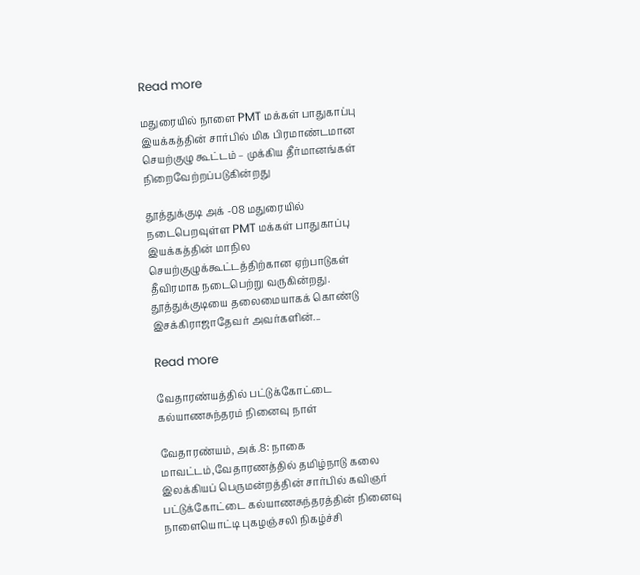Read more

மதுரையில் நாளை PMT மக்கள் பாதுகாப்பு இயக்கத்தின் சார்பில் மிக பிரமாண்டமான செயற்குழு கூட்டம் – முக்கிய தீர்மானங்கள் நிறைவேற்றப்படுகின்றது

தூத்துக்குடி அக் -08 மதுரையில் நடைபெறவுள்ள PMT மக்கள் பாதுகாப்பு இயக்கத்தின் மாநில செயற்குழுக்கூட்டத்திற்கான ஏற்பாடுகள் தீவிரமாக நடைபெற்று வருகின்றது. தூத்துக்குடியை தலைமையாகக் கொண்டு இசக்கிராஜாதேவர் அவர்களின்...

Read more

வேதாரண்யத்தில் பட்டுக்கோட்டை கல்யாணசுந்தரம் நினைவு நாள்

வேதாரண்யம், அக்.8: நாகை மாவட்டம்,வேதாரணத்தில் தமிழ்நாடு கலை இலக்கியப் பெருமன்றத்தின் சார்பில் கவிஞர் பட்டுக்கோட்டை கல்யாணசுந்தரத்தின் நினைவு நாளையொட்டி புகழஞ்சலி நிகழ்ச்சி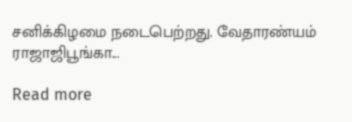சனிக்கிழமை நடைபெற்றது. வேதாரண்யம் ராஜாஜிபூங்கா...

Read more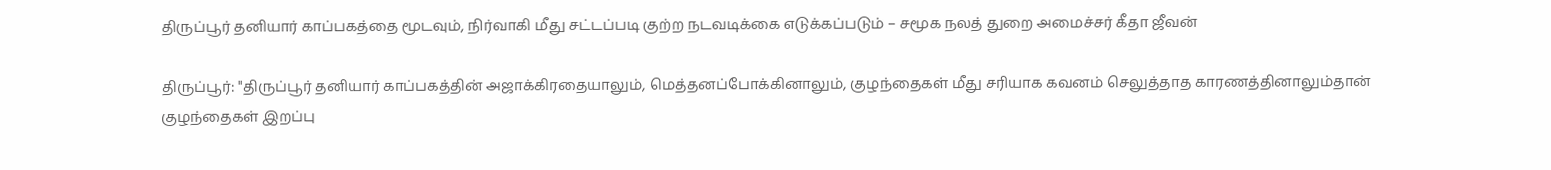திருப்பூர் தனியார் காப்பகத்தை மூடவும், நிர்வாகி மீது சட்டப்படி குற்ற நடவடிக்கை எடுக்கப்படும் – சமூக நலத் துறை அமைச்சர் கீதா ஜீவன்

திருப்பூர்: "திருப்பூர் தனியார் காப்பகத்தின் அஜாக்கிரதையாலும், மெத்தனப்போக்கினாலும், குழந்தைகள் மீது சரியாக கவனம் செலுத்தாத காரணத்தினாலும்தான் குழந்தைகள் இறப்பு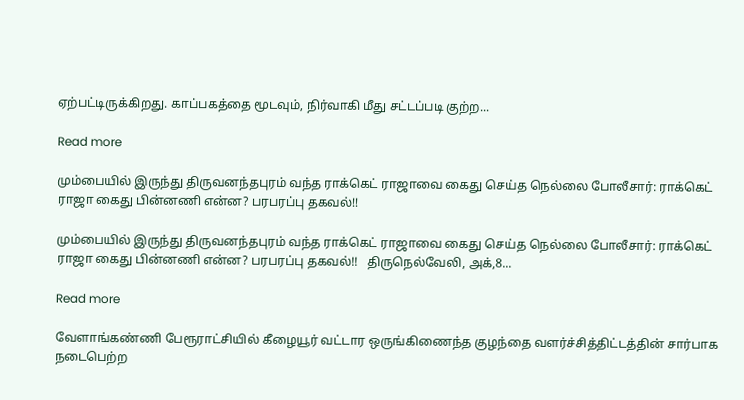ஏற்பட்டிருக்கிறது. காப்பகத்தை மூடவும், நிர்வாகி மீது சட்டப்படி குற்ற...

Read more

மும்பையில் இருந்து திருவனந்தபுரம் வந்த ராக்கெட் ராஜாவை கைது செய்த நெல்லை போலீசார்: ராக்கெட் ராஜா கைது பின்னணி என்ன? பரபரப்பு தகவல்!!

மும்பையில் இருந்து திருவனந்தபுரம் வந்த ராக்கெட் ராஜாவை கைது செய்த நெல்லை போலீசார்: ராக்கெட் ராஜா கைது பின்னணி என்ன? பரபரப்பு தகவல்!!   திருநெல்வேலி, அக்,8...

Read more

வேளாங்கண்ணி பேரூராட்சியில் கீழையூர் வட்டார ஒருங்கிணைந்த குழந்தை வளர்ச்சித்திட்டத்தின் சார்பாக நடைபெற்ற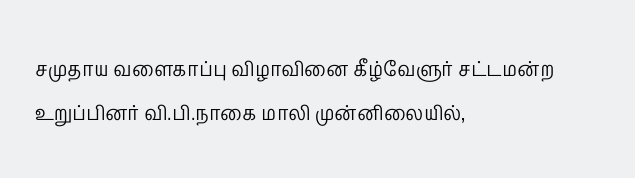சமுதாய வளைகாப்பு விழாவினை கீழ்வேளுர் சட்டமன்ற உறுப்பினர் வி.பி.நாகை மாலி முன்னிலையில்,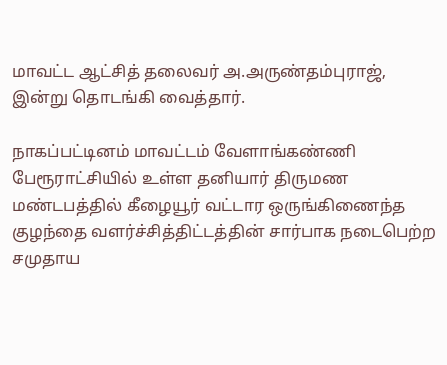மாவட்ட ஆட்சித் தலைவர் அ.அருண்தம்புராஜ், இன்று தொடங்கி வைத்தார்.

நாகப்பட்டினம் மாவட்டம் வேளாங்கண்ணி பேரூராட்சியில் உள்ள தனியார் திருமண மண்டபத்தில் கீழையூர் வட்டார ஒருங்கிணைந்த குழந்தை வளர்ச்சித்திட்டத்தின் சார்பாக நடைபெற்ற சமுதாய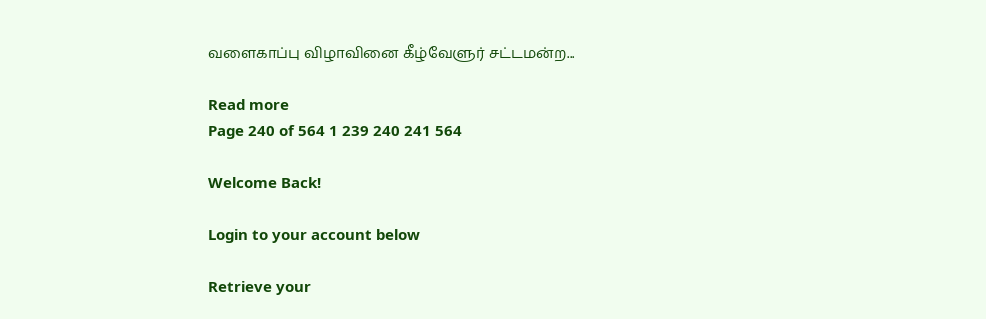வளைகாப்பு விழாவினை கீழ்வேளுர் சட்டமன்ற...

Read more
Page 240 of 564 1 239 240 241 564

Welcome Back!

Login to your account below

Retrieve your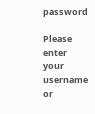password

Please enter your username or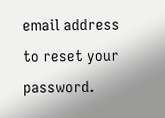email address to reset your password.